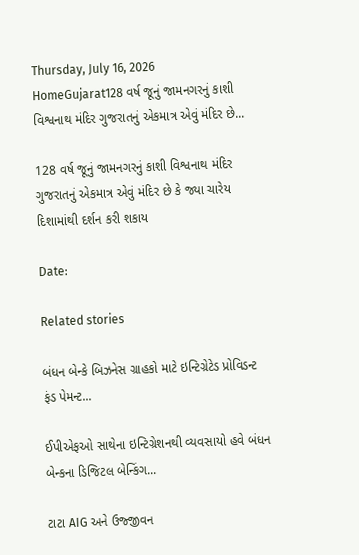Thursday, July 16, 2026
HomeGujarat128 વર્ષ જૂનું જામનગરનું કાશી વિશ્વનાથ મંદિર ગુજરાતનું એકમાત્ર એવું મંદિર છે...

128 વર્ષ જૂનું જામનગરનું કાશી વિશ્વનાથ મંદિર ગુજરાતનું એકમાત્ર એવું મંદિર છે કે જ્યા ચારેય દિશામાંથી દર્શન કરી શકાય

Date:

Related stories

બંધન બેન્કે બિઝનેસ ગ્રાહકો માટે ઇન્ટિગ્રેટેડ પ્રોવિડન્ટ ફંડ પેમન્ટ...

ઈપીએફઓ સાથેના ઇન્ટિગ્રેશનથી વ્યવસાયો હવે બંધન બેન્કના ડિજિટલ બેન્કિંગ...

ટાટા AIG અને ઉજ્જીવન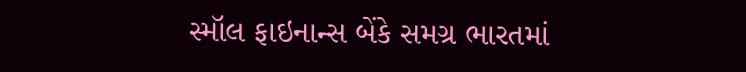સ્મૉલ ફાઇનાન્સ બેંકે સમગ્ર ભારતમાં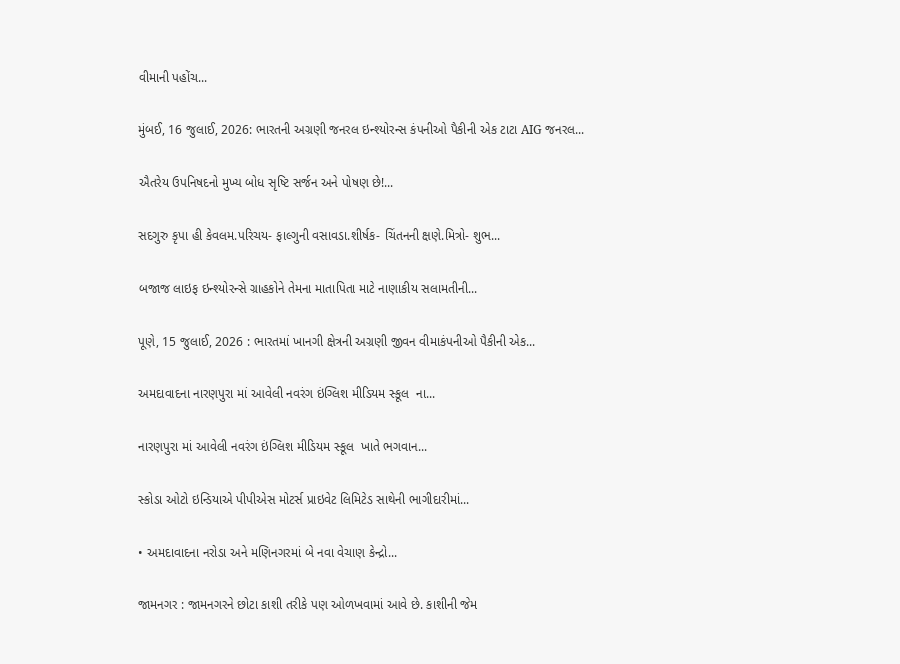વીમાની પહોંચ...

મુંબઈ, 16 જુલાઈ, 2026: ભારતની અગ્રણી જનરલ ઇન્શ્યોરન્સ કંપનીઓ પૈકીની એક ટાટા AIG જનરલ...

ઐતરેય ઉપનિષદનો મુખ્ય બોધ સૃષ્ટિ સર્જન અને પોષણ છે!...

સદગુરુ કૃપા હી કેવલમ.પરિચય- ફાલ્ગુની વસાવડા.શીર્ષક- ચિંતનની ક્ષણે.મિત્રો- શુભ...

બજાજ લાઇફ ઇન્શ્યોરન્સે ગ્રાહકોને તેમના માતાપિતા માટે નાણાકીય સલામતીની...

પૂણે, 15 જુલાઈ, 2026 : ભારતમાં ખાનગી ક્ષેત્રની અગ્રણી જીવન વીમાકંપનીઓ પૈકીની એક...

અમદાવાદના નારણપુરા માં આવેલી નવરંગ ઇંગ્લિશ મીડિયમ સ્કૂલ  ના...

નારણપુરા માં આવેલી નવરંગ ઇંગ્લિશ મીડિયમ સ્કૂલ  ખાતે ભગવાન...

સ્કોડા ઓટો ઇન્ડિયાએ પીપીએસ મોટર્સ પ્રાઇવેટ લિમિટેડ સાથેની ભાગીદારીમાં...

• અમદાવાદના નરોડા અને મણિનગરમાં બે નવા વેચાણ કેન્દ્રો...

જામનગર : જામનગરને છોટા કાશી તરીકે પણ ઓળખવામાં આવે છે. કાશીની જેમ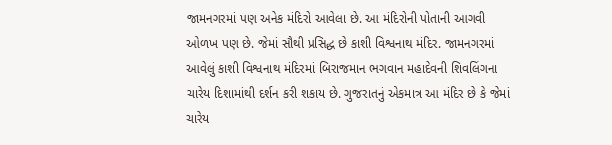જામનગરમાં પણ અનેક મંદિરો આવેલા છે. આ મંદિરોની પોતાની આગવી ઓળખ પણ છે. જેમાં સૌથી પ્રસિદ્ધ છે કાશી વિશ્વનાથ મંદિર. જામનગરમાં આવેલું કાશી વિશ્વનાથ મંદિરમાં બિરાજમાન ભગવાન મહાદેવની શિવલિંગના ચારેય દિશામાંથી દર્શન કરી શકાય છે. ગુજરાતનું એકમાત્ર આ મંદિર છે કે જેમાં ચારેય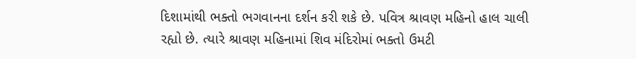દિશામાંથી ભક્તો ભગવાનના દર્શન કરી શકે છે. પવિત્ર શ્રાવણ મહિનો હાલ ચાલી રહ્યો છે. ત્યારે શ્રાવણ મહિનામાં શિવ મંદિરોમાં ભક્તો ઉમટી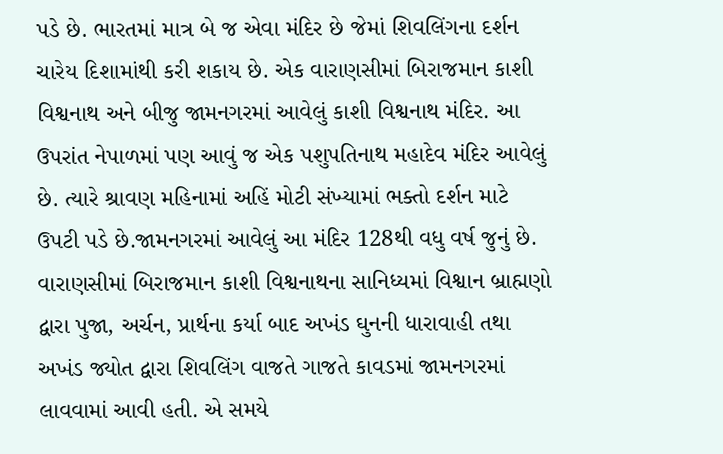પડે છે. ભારતમાં માત્ર બે જ એવા મંદિર છે જેમાં શિવલિંગના દર્શન ચારેય દિશામાંથી કરી શકાય છે. એક વારાણસીમાં બિરાજમાન કાશી વિશ્વનાથ અને બીજુ જામનગરમાં આવેલું કાશી વિશ્વનાથ મંદિર. આ ઉપરાંત નેપાળમાં પણ આવું જ એક પશુપતિનાથ મહાદેવ મંદિર આવેલું છે. ત્યારે શ્રાવણ મહિનામાં અહિં મોટી સંખ્યામાં ભક્તો દર્શન માટે ઉપટી પડે છે.જામનગરમાં આવેલું આ મંદિર 128થી વધુ વર્ષ જુનું છે. વારાણસીમાં બિરાજમાન કાશી વિશ્વનાથના સાનિધ્યમાં વિશ્વાન બ્રાહ્મણો દ્વારા પુજા, અર્ચન, પ્રાર્થના કર્યા બાદ અખંડ ઘુનની ધારાવાહી તથા અખંડ જ્યોત દ્વારા શિવલિંગ વાજતે ગાજતે કાવડમાં જામનગરમાં લાવવામાં આવી હતી. એ સમયે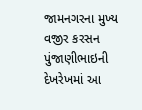જામનગરના મુખ્ય વજીર કરસન પુંજાણીભાઇની દેખરેખમાં આ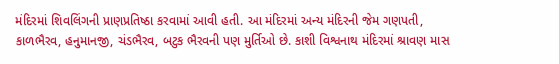મંદિરમાં શિવલિંગની પ્રાણપ્રતિષ્ઠા કરવામાં આવી હતી. આ મંદિરમાં અન્ય મંદિરની જેમ ગણપતી, કાળભૈરવ, હનુમાનજી, ચંડભૈરવ, બટુક ભૈરવની પણ મુર્તિઓ છે. કાશી વિશ્વનાથ મંદિરમાં શ્રાવણ માસ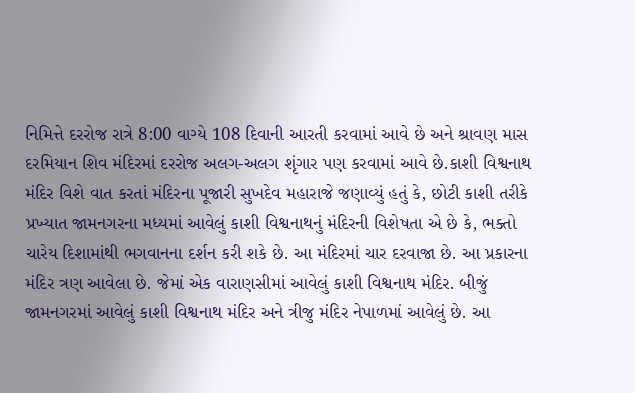નિમિત્તે દરરોજ રાત્રે 8:00 વાગ્યે 108 દિવાની આરતી કરવામાં આવે છે અને શ્રાવણ માસ દરમિયાન શિવ મંદિરમાં દરરોજ અલગ-અલગ શૃંગાર પણ કરવામાં આવે છે.કાશી વિશ્વનાથ મંદિર વિશે વાત કરતાં મંદિરના પૂજારી સુખદેવ મહારાજે જણાવ્યું હતું કે, છોટી કાશી તરીકે પ્રખ્યાત જામનગરના મધ્યમાં આવેલું કાશી વિશ્વનાથનું મંદિરની વિશેષતા એ છે કે, ભક્તો ચારેય દિશામાંથી ભગવાનના દર્શન કરી શકે છે. આ મંદિરમાં ચાર દરવાજા છે. આ પ્રકારના મંદિર ત્રણ આવેલા છે. જેમાં એક વારાણસીમાં આવેલું કાશી વિશ્વનાથ મંદિર. બીજું જામનગરમાં આવેલું કાશી વિશ્વનાથ મંદિર અને ત્રીજુ મંદિર નેપાળમાં આવેલું છે. આ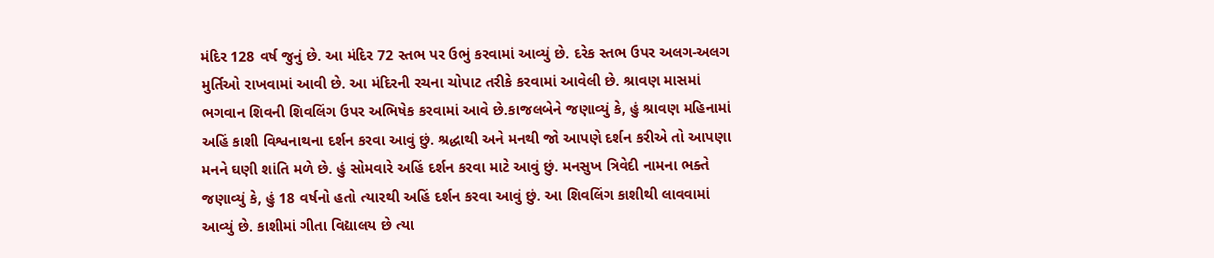મંદિર 128 વર્ષ જુનું છે. આ મંદિર 72 સ્તભ પર ઉભું કરવામાં આવ્યું છે. દરેક સ્તભ ઉપર અલગ-અલગ મુર્તિઓ રાખવામાં આવી છે. આ મંદિરની રચના ચોપાટ તરીકે કરવામાં આવેલી છે. શ્રાવણ માસમાં ભગવાન શિવની શિવલિંગ ઉપર અભિષેક કરવામાં આવે છે.કાજલબેને જણાવ્યું કે, હું શ્રાવણ મહિનામાં અહિં કાશી વિશ્વનાથના દર્શન કરવા આવું છું. શ્રદ્ધાથી અને મનથી જો આપણે દર્શન કરીએ તો આપણા મનને ઘણી શાંતિ મળે છે. હું સોમવારે અહિં દર્શન કરવા માટે આવું છું. મનસુખ ત્રિવેદી નામના ભક્તે જણાવ્યું કે, હું 18 વર્ષનો હતો ત્યારથી અહિં દર્શન કરવા આવું છું. આ શિવલિંગ કાશીથી લાવવામાં આવ્યું છે. કાશીમાં ગીતા વિદ્યાલય છે ત્યા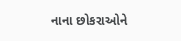નાના છોકરાઓને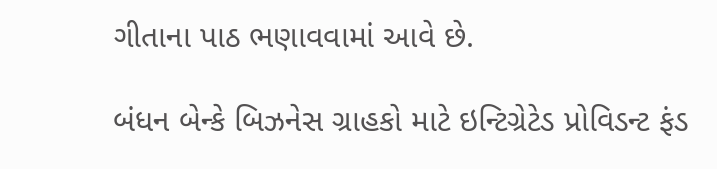ગીતાના પાઠ ભણાવવામાં આવે છે.

બંધન બેન્કે બિઝનેસ ગ્રાહકો માટે ઇન્ટિગ્રેટેડ પ્રોવિડન્ટ ફંડ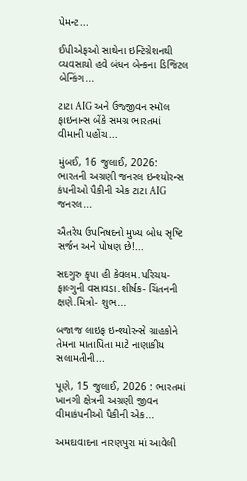પેમન્ટ...

ઈપીએફઓ સાથેના ઇન્ટિગ્રેશનથી વ્યવસાયો હવે બંધન બેન્કના ડિજિટલ બેન્કિંગ...

ટાટા AIG અને ઉજ્જીવન સ્મૉલ ફાઇનાન્સ બેંકે સમગ્ર ભારતમાં વીમાની પહોંચ...

મુંબઈ, 16 જુલાઈ, 2026: ભારતની અગ્રણી જનરલ ઇન્શ્યોરન્સ કંપનીઓ પૈકીની એક ટાટા AIG જનરલ...

ઐતરેય ઉપનિષદનો મુખ્ય બોધ સૃષ્ટિ સર્જન અને પોષણ છે!...

સદગુરુ કૃપા હી કેવલમ.પરિચય- ફાલ્ગુની વસાવડા.શીર્ષક- ચિંતનની ક્ષણે.મિત્રો- શુભ...

બજાજ લાઇફ ઇન્શ્યોરન્સે ગ્રાહકોને તેમના માતાપિતા માટે નાણાકીય સલામતીની...

પૂણે, 15 જુલાઈ, 2026 : ભારતમાં ખાનગી ક્ષેત્રની અગ્રણી જીવન વીમાકંપનીઓ પૈકીની એક...

અમદાવાદના નારણપુરા માં આવેલી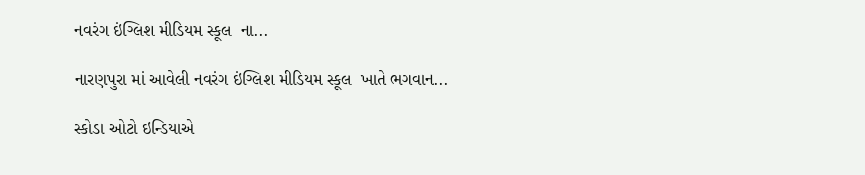નવરંગ ઇંગ્લિશ મીડિયમ સ્કૂલ  ના...

નારણપુરા માં આવેલી નવરંગ ઇંગ્લિશ મીડિયમ સ્કૂલ  ખાતે ભગવાન...

સ્કોડા ઓટો ઇન્ડિયાએ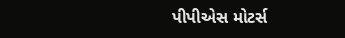પીપીએસ મોટર્સ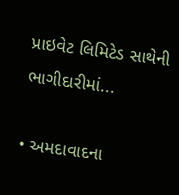પ્રાઇવેટ લિમિટેડ સાથેની ભાગીદારીમાં...

• અમદાવાદના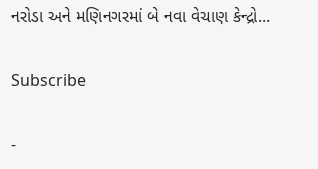નરોડા અને મણિનગરમાં બે નવા વેચાણ કેન્દ્રો...

Subscribe

-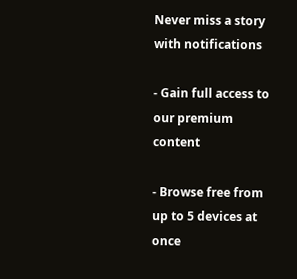Never miss a story with notifications

- Gain full access to our premium content

- Browse free from up to 5 devices at once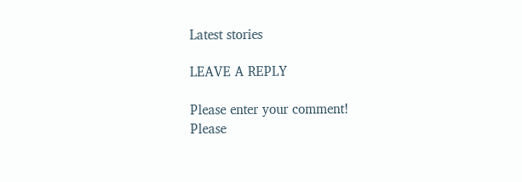Latest stories

LEAVE A REPLY

Please enter your comment!
Please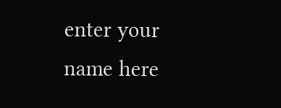enter your name here